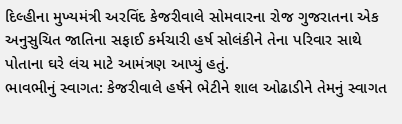દિલ્હીના મુખ્યમંત્રી અરવિંદ કેજરીવાલે સોમવારના રોજ ગુજરાતના એક અનુસુચિત જાતિના સફાઈ કર્મચારી હર્ષ સોલંકીને તેના પરિવાર સાથે પોતાના ઘરે લંચ માટે આમંત્રણ આપ્યું હતું.
ભાવભીનું સ્વાગત: કેજરીવાલે હર્ષને ભેટીને શાલ ઓઢાડીને તેમનું સ્વાગત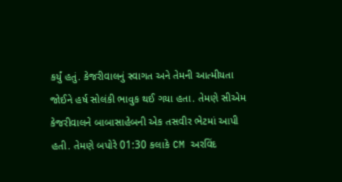કર્યું હતું. કેજરીવાલનું સ્વાગત અને તેમની આત્મીયતા જોઈને હર્ષ સોલંકી ભાવુક થઈ ગયા હતા. તેમણે સીએમ કેજરીવાલને બાબાસાહેબની એક તસવીર ભેટમાં આપી હતી. તેમણે બપોરે 01:30 કલાકે CM અરવિંદ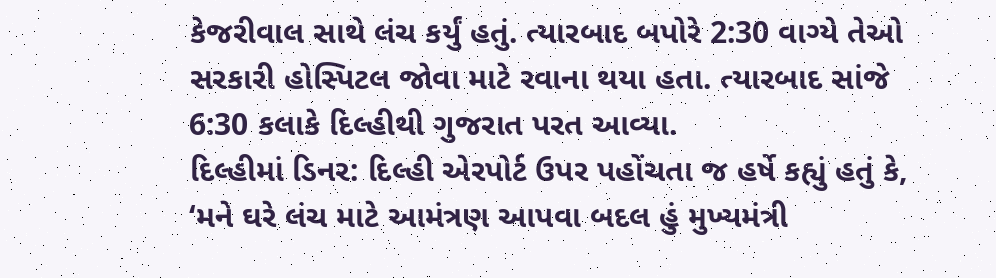કેજરીવાલ સાથે લંચ કર્યું હતું. ત્યારબાદ બપોરે 2:30 વાગ્યે તેઓ સરકારી હોસ્પિટલ જોવા માટે રવાના થયા હતા. ત્યારબાદ સાંજે 6:30 કલાકે દિલ્હીથી ગુજરાત પરત આવ્યા.
દિલ્હીમાં ડિનર: દિલ્હી એરપોર્ટ ઉપર પહોંચતા જ હર્ષે કહ્યું હતું કે, ‘મને ઘરે લંચ માટે આમંત્રણ આપવા બદલ હું મુખ્યમંત્રી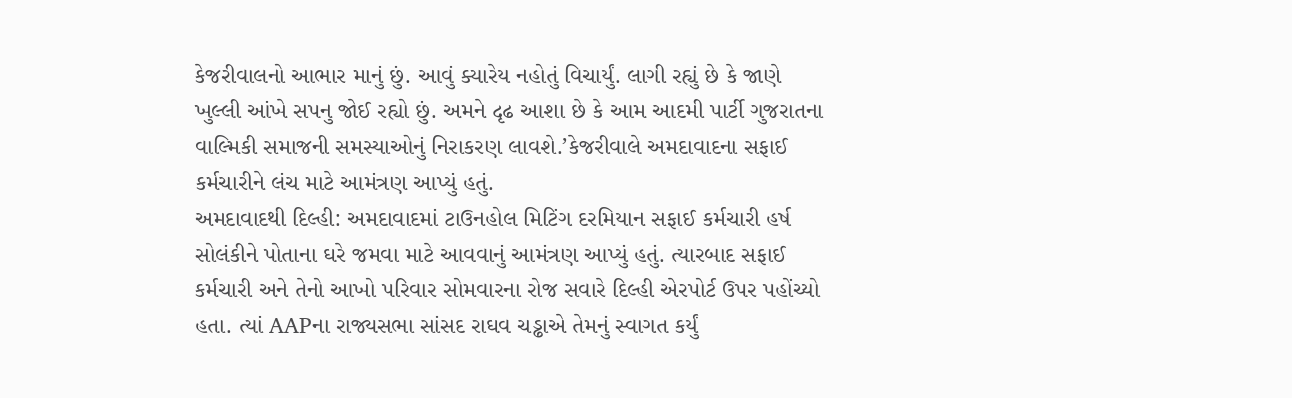કેજરીવાલનો આભાર માનું છું. આવું ક્યારેય નહોતું વિચાર્યું. લાગી રહ્યું છે કે જાણે ખુલ્લી આંખે સપનુ જોઈ રહ્યો છું. અમને દૃઢ આશા છે કે આમ આદમી પાર્ટી ગુજરાતના વાલ્મિકી સમાજની સમસ્યાઓનું નિરાકરણ લાવશે.’કેજરીવાલે અમદાવાદના સફાઈ કર્મચારીને લંચ માટે આમંત્રણ આપ્યું હતું.
અમદાવાદથી દિલ્હી: અમદાવાદમાં ટાઉનહોલ મિટિંગ દરમિયાન સફાઈ કર્મચારી હર્ષ સોલંકીને પોતાના ઘરે જમવા માટે આવવાનું આમંત્રણ આપ્યું હતું. ત્યારબાદ સફાઈ કર્મચારી અને તેનો આખો પરિવાર સોમવારના રોજ સવારે દિલ્હી એરપોર્ટ ઉપર પહોંચ્યો હતા. ત્યાં AAPના રાજ્યસભા સાંસદ રાઘવ ચડ્ઢાએ તેમનું સ્વાગત કર્યું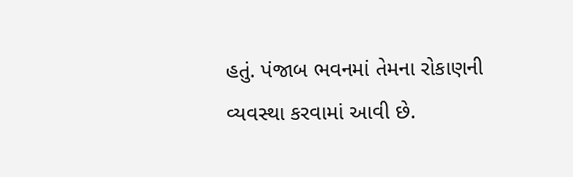હતું. પંજાબ ભવનમાં તેમના રોકાણની વ્યવસ્થા કરવામાં આવી છે.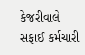કેજરીવાલે સફાઈ કર્મચારી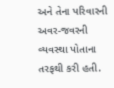અને તેના પરિવારની અવર-જવરની વ્યવસ્થા પોતાના તરફથી કરી હતી.